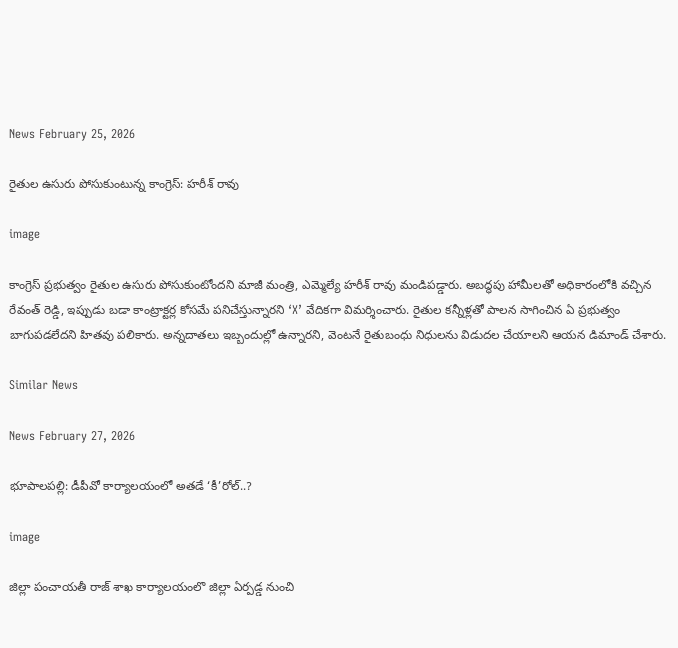News February 25, 2026

రైతుల ఉసురు పోసుకుంటున్న కాంగ్రెస్: హరీశ్ రావు

image

కాంగ్రెస్ ప్రభుత్వం రైతుల ఉసురు పోసుకుంటోందని మాజీ మంత్రి, ఎమ్మెల్యే హరీశ్ రావు మండిపడ్డారు. అబద్ధపు హామీలతో అధికారంలోకి వచ్చిన రేవంత్ రెడ్డి, ఇప్పుడు బడా కాంట్రాక్టర్ల కోసమే పనిచేస్తున్నారని ‘X’ వేదికగా విమర్శించారు. రైతుల కన్నీళ్లతో పాలన సాగించిన ఏ ప్రభుత్వం బాగుపడలేదని హితవు పలికారు. అన్నదాతలు ఇబ్బందుల్లో ఉన్నారని, వెంటనే రైతుబంధు నిధులను విడుదల చేయాలని ఆయన డిమాండ్ చేశారు.

Similar News

News February 27, 2026

భూపాలపల్లి: డీపీవో కార్యాలయంలో అతడే ‘కీ’రోల్..?

image

జిల్లా పంచాయతీ రాజ్ శాఖ కార్యాలయంలొ జిల్లా ఏర్పడ్డ నుంచి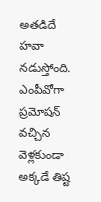అతడిదే హవా నడుస్తోంది. ఎంపీవోగా ప్రమోషన్ వచ్చిన వెళ్లకుండా అక్కడే తిష్ట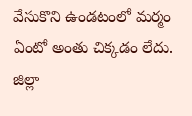వేసుకొని ఉండటంలో మర్మం ఏంటో అంతు చిక్కడం లేదు. జిల్లా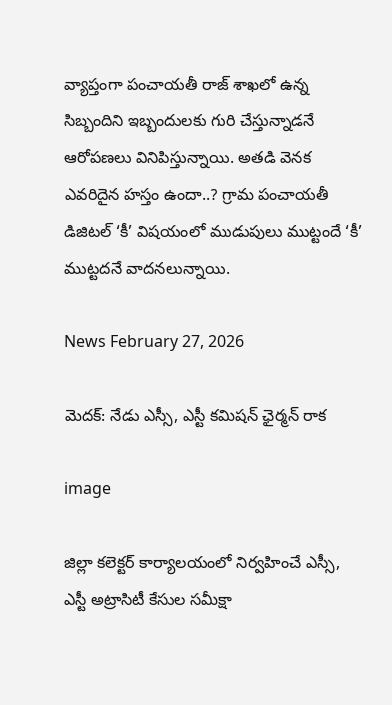వ్యాప్తంగా పంచాయతీ రాజ్ శాఖలో ఉన్న సిబ్బందిని ఇబ్బందులకు గురి చేస్తున్నాడనే ఆరోపణలు వినిపిస్తున్నాయి. అతడి వెనక ఎవరిదైన హస్తం ఉందా..? గ్రామ పంచాయతీ డిజిటల్ ‘కీ’ విషయంలో ముడుపులు ముట్టందే ‘కీ’ ముట్టదనే వాదనలున్నాయి.

News February 27, 2026

మెదక్: నేడు ఎస్సీ, ఎస్టీ కమిషన్ ఛైర్మన్ రాక

image

జిల్లా కలెక్టర్ కార్యాలయంలో నిర్వహించే ఎస్సీ, ఎస్టీ అట్రాసిటీ కేసుల సమీక్షా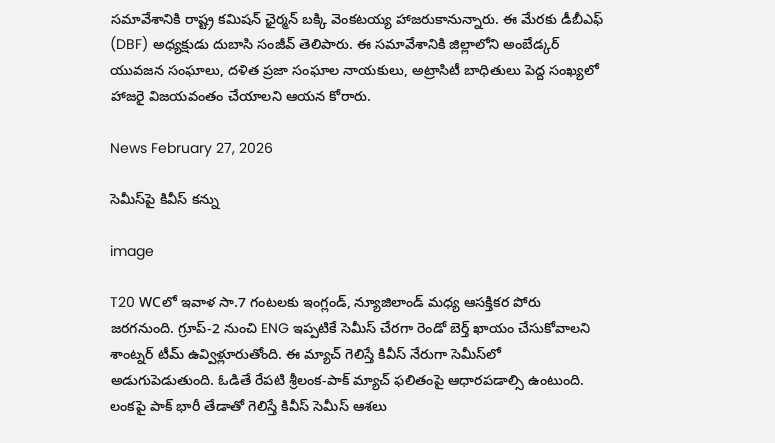సమావేశానికి రాష్ట్ర కమిషన్ ఛైర్మన్ బక్కి వెంకటయ్య హాజరుకానున్నారు. ఈ మేరకు డీబీఎఫ్ (DBF) అధ్యక్షుడు దుబాసి సంజీవ్ తెలిపారు. ఈ సమావేశానికి జిల్లాలోని అంబేడ్కర్ యువజన సంఘాలు, దళిత ప్రజా సంఘాల నాయకులు, అట్రాసిటీ బాధితులు పెద్ద సంఖ్యలో హాజరై విజయవంతం చేయాలని ఆయన కోరారు.

News February 27, 2026

సెమీస్‌పై కివీస్ కన్ను

image

T20 WCలో ఇవాళ సా.7 గంటలకు ఇంగ్లండ్, న్యూజిలాండ్ మధ్య ఆసక్తికర పోరు జరగనుంది. గ్రూప్-2 నుంచి ENG ఇప్పటికే సెమీస్ చేరగా రెండో బెర్త్ ఖాయం చేసుకోవాలని శాంట్నర్ టీమ్ ఉవ్విళ్లూరుతోంది. ఈ మ్యాచ్ గెలిస్తే కివీస్ నేరుగా సెమీస్‌లో అడుగుపెడుతుంది. ఓడితే రేపటి శ్రీలంక-పాక్ మ్యాచ్‌ ఫలితంపై ఆధారపడాల్సి ఉంటుంది. లంకపై పాక్ భారీ తేడాతో గెలిస్తే కివీస్‌ సెమీస్ ఆశలు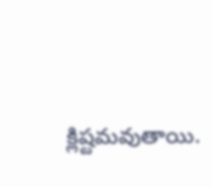క్లిష్టమవుతాయి.